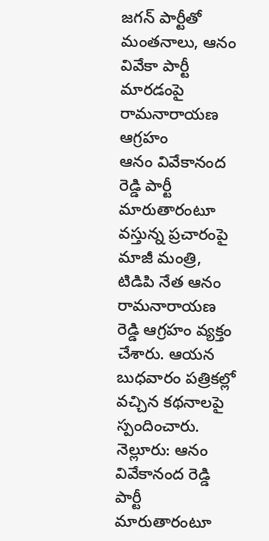జగన్ పార్టీతో మంతనాలు, ఆనం వివేకా పార్టీ మారడంపై రామనారాయణ ఆగ్రహం
ఆనం వివేకానంద రెడ్డి పార్టీ మారుతారంటూ వస్తున్న ప్రచారంపై మాజీ మంత్రి, టిడిపి నేత ఆనం రామనారాయణ రెడ్డి ఆగ్రహం వ్యక్తం చేశారు. ఆయన బుధవారం పత్రికల్లో వచ్చిన కథనాలపై స్పందించారు.
నెల్లూరు: ఆనం వివేకానంద రెడ్డి పార్టీ మారుతారంటూ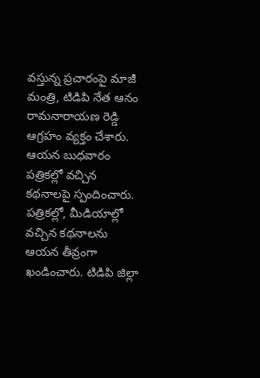వస్తున్న ప్రచారంపై మాజీ మంత్రి, టిడిపి నేత ఆనం రామనారాయణ రెడ్డి ఆగ్రహం వ్యక్తం చేశారు. ఆయన బుధవారం పత్రికల్లో వచ్చిన కథనాలపై స్పందించారు.
పత్రికల్లో, మీడియాల్లో వచ్చిన కథనాలను ఆయన తీవ్రంగా ఖండించారు. టిడిపి జిల్లా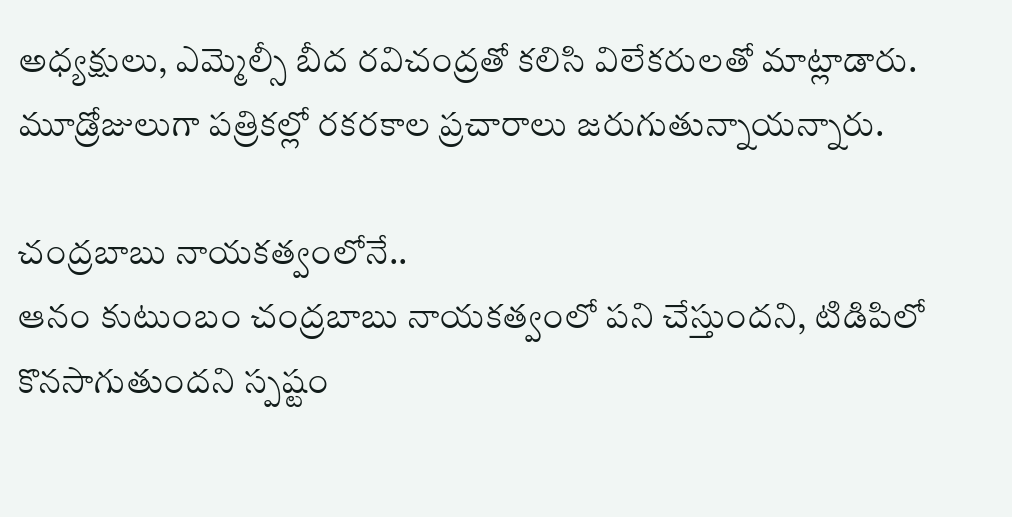అధ్యక్షులు, ఎమ్మెల్సీ బీద రవిచంద్రతో కలిసి విలేకరులతో మాట్లాడారు. మూడ్రోజులుగా పత్రికల్లో రకరకాల ప్రచారాలు జరుగుతున్నాయన్నారు.

చంద్రబాబు నాయకత్వంలోనే..
ఆనం కుటుంబం చంద్రబాబు నాయకత్వంలో పని చేస్తుందని, టిడిపిలో కొనసాగుతుందని స్పష్టం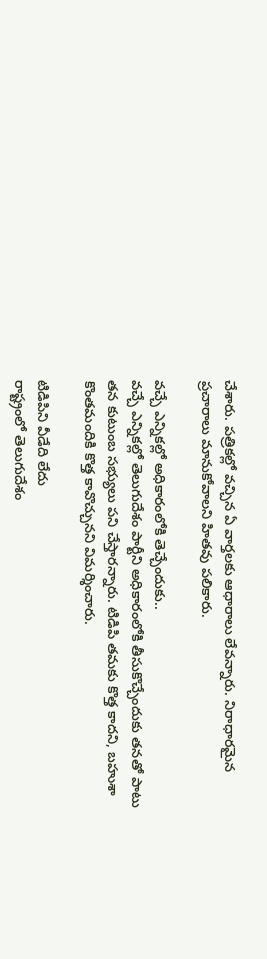చేశారు. పత్రికల్లో వచ్చిన ఏ వార్తలకు ఆధారాలు లేవన్నారు. నిరాధారమైన ప్రచారాలు మానుకోవాలని హితవు పలికారు.

వచ్చే ఎన్నికల్లో అధికారంలోకి తెచ్చేందుకు..
వచ్చే ఎన్నికల్లో తెలుగుదేశం పార్టీని అధికారంలోకి తీసుకొచ్చేందుకు తనతో పాటు తన కుటుంబ సభ్యులు పని చేస్తారన్నారు. టిడిపి తమకు కొత్త కాదని, బహుశా కొంతమందికి కొత్త కావొచ్చునని విమర్శించారు.

టిడిపిని వీడేది లేదు
రాష్ట్రంలో తెలుగుదేశం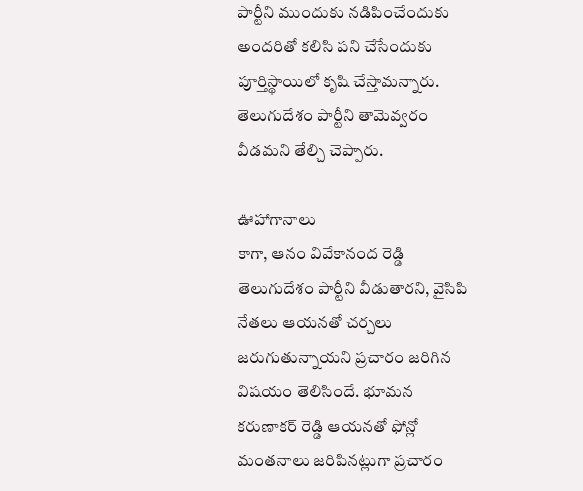పార్టీని ముందుకు నడిపించేందుకు అందరితో కలిసి పని చేసేందుకు పూర్తిస్థాయిలో కృషి చేస్తామన్నారు. తెలుగుదేశం పార్టీని తామెవ్వరం వీడమని తేల్చి చెప్పారు.

ఊహాగానాలు
కాగా, ఆనం వివేకానంద రెడ్డి తెలుగుదేశం పార్టీని వీడుతారని, వైసిపి నేతలు ఆయనతో చర్చలు జరుగుతున్నాయని ప్రచారం జరిగిన విషయం తెలిసిందే. భూమన కరుణాకర్ రెడ్డి ఆయనతో ఫోన్లో మంతనాలు జరిపినట్లుగా ప్రచారం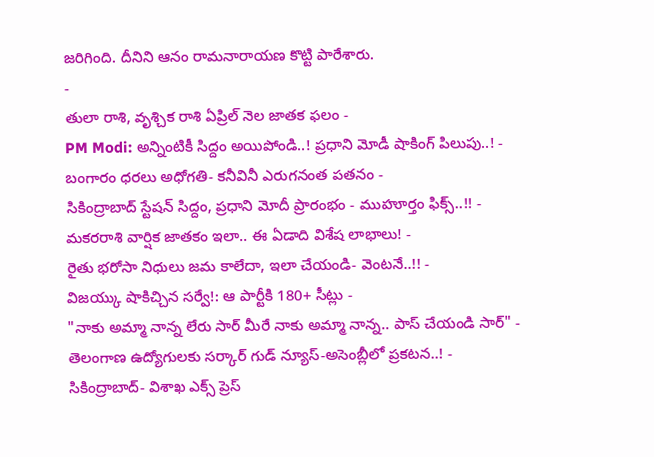జరిగింది. దీనిని ఆనం రామనారాయణ కొట్టి పారేశారు.
-
తులా రాశి, వృశ్చిక రాశి ఏప్రిల్ నెల జాతక ఫలం -
PM Modi: అన్నింటికీ సిద్దం అయిపోండి..! ప్రధాని మోడీ షాకింగ్ పిలుపు..! -
బంగారం ధరలు అధోగతి- కనీవినీ ఎరుగనంత పతనం -
సికింద్రాబాద్ స్టేషన్ సిద్దం, ప్రధాని మోదీ ప్రారంభం - ముహూర్తం ఫిక్స్..!! -
మకరరాశి వార్షిక జాతకం ఇలా.. ఈ ఏడాది విశేష లాభాలు! -
రైతు భరోసా నిధులు జమ కాలేదా, ఇలా చేయండి- వెంటనే..!! -
విజయ్కు షాకిచ్చిన సర్వే!: ఆ పార్టీకి 180+ సీట్లు -
"నాకు అమ్మా నాన్న లేరు సార్ మీరే నాకు అమ్మా నాన్న.. పాస్ చేయండి సార్" -
తెలంగాణ ఉద్యోగులకు సర్కార్ గుడ్ న్యూస్-అసెంబ్లీలో ప్రకటన..! -
సికింద్రాబాద్- విశాఖ ఎక్స్ ప్రెస్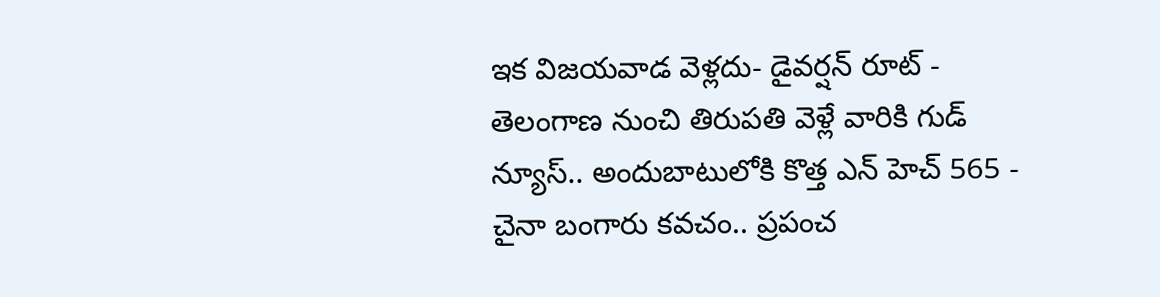ఇక విజయవాడ వెళ్లదు- డైవర్షన్ రూట్ -
తెలంగాణ నుంచి తిరుపతి వెళ్లే వారికి గుడ్ న్యూస్.. అందుబాటులోకి కొత్త ఎన్ హెచ్ 565 -
చైనా బంగారు కవచం.. ప్రపంచ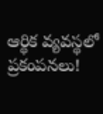ఆర్థిక వ్యవస్థలో ప్రకంపనలు!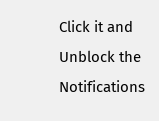Click it and Unblock the Notifications